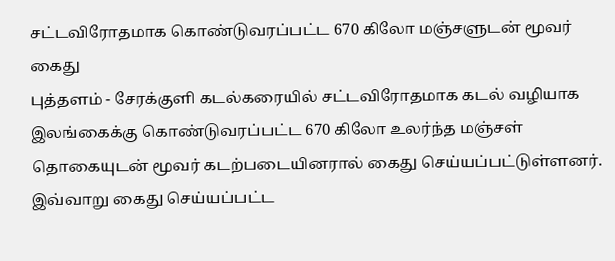சட்டவிரோதமாக கொண்டுவரப்பட்ட 670 கிலோ மஞ்சளுடன் மூவர் கைது
புத்தளம் - சேரக்குளி கடல்கரையில் சட்டவிரோதமாக கடல் வழியாக இலங்கைக்கு கொண்டுவரப்பட்ட 670 கிலோ உலர்ந்த மஞ்சள் தொகையுடன் மூவர் கடற்படையினரால் கைது செய்யப்பட்டுள்ளனர்.
இவ்வாறு கைது செய்யப்பட்ட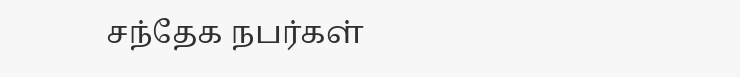சந்தேக நபர்கள்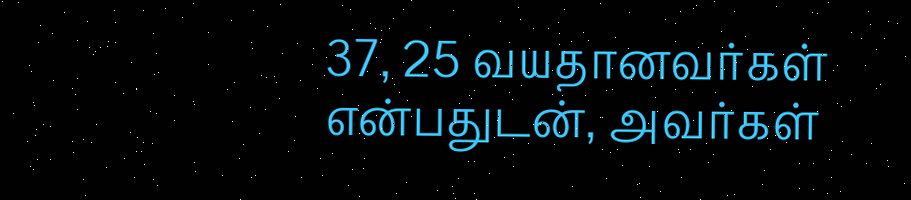37, 25 வயதானவர்கள் என்பதுடன், அவர்கள்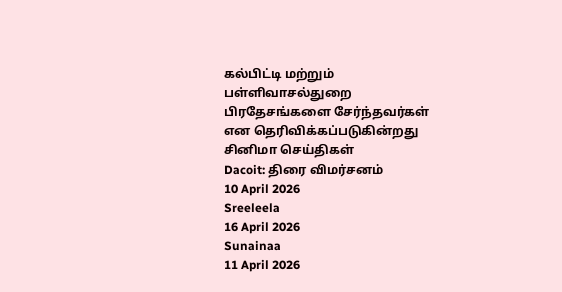கல்பிட்டி மற்றும் பள்ளிவாசல்துறை பிரதேசங்களை சேர்ந்தவர்கள் என தெரிவிக்கப்படுகின்றது
சினிமா செய்திகள்
Dacoit: திரை விமர்சனம்
10 April 2026
Sreeleela
16 April 2026
Sunainaa
11 April 2026